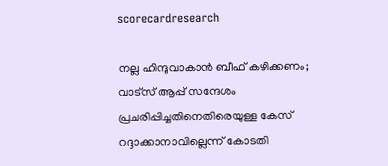scorecardresearch

നല്ല ഹിന്ദുവാകാൻ ബീഫ് കഴിക്കണം; വാട്‌സ് ആപ്പ് സന്ദേശം പ്രചരിപ്പിച്ചതിനെതിരെയുള്ള കേസ് റദ്ദാക്കാനാവില്ലെന്ന് കോടതി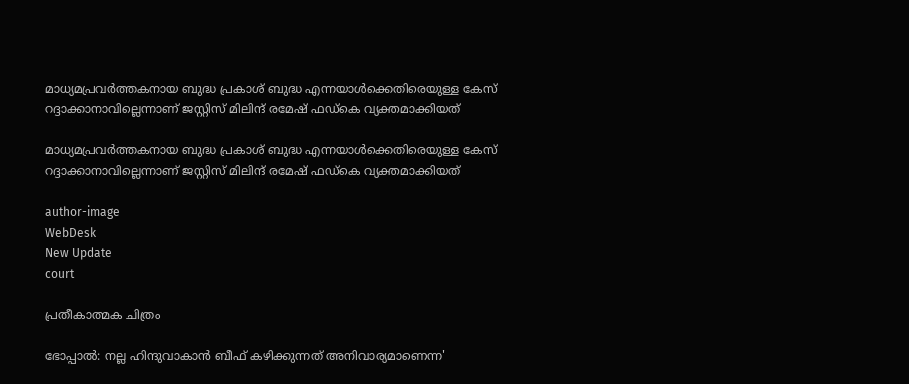മാധ്യമപ്രവർത്തകനായ ബുദ്ധ പ്രകാശ് ബുദ്ധ എന്നയാൾക്കെതിരെയുള്ള കേസ് റദ്ദാക്കാനാവില്ലെന്നാണ് ജസ്റ്റിസ് മിലിന്ദ് രമേഷ് ഫഡ്കെ വ്യക്തമാക്കിയത്

മാധ്യമപ്രവർത്തകനായ ബുദ്ധ പ്രകാശ് ബുദ്ധ എന്നയാൾക്കെതിരെയുള്ള കേസ് റദ്ദാക്കാനാവില്ലെന്നാണ് ജസ്റ്റിസ് മിലിന്ദ് രമേഷ് ഫഡ്കെ വ്യക്തമാക്കിയത്

author-image
WebDesk
New Update
court

പ്രതീകാത്മക ചിത്രം

ഭോപ്പാൽ: നല്ല ഹിന്ദുവാകാൻ ബീഫ് കഴിക്കുന്നത് അനിവാര്യമാണെന്ന'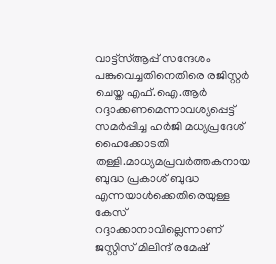വാട്ട്സ്ആപ്പ് സന്ദേശം പങ്കുവെച്ചതിനെതിരെ രജിസ്റ്റർ ചെയ്ത എഫ്.ഐ.ആർ റദ്ദാക്കണമെന്നാവശ്യപ്പെട്ട് സമർപ്പിച്ച ഹർജി മധ്യപ്രദേശ് ഹൈക്കോടതി തള്ളി.മാധ്യമപ്രവർത്തകനായ ബുദ്ധ പ്രകാശ് ബുദ്ധ എന്നയാൾക്കെതിരെയുള്ള കേസ് റദ്ദാക്കാനാവില്ലെന്നാണ് ജസ്റ്റിസ് മിലിന്ദ് രമേഷ്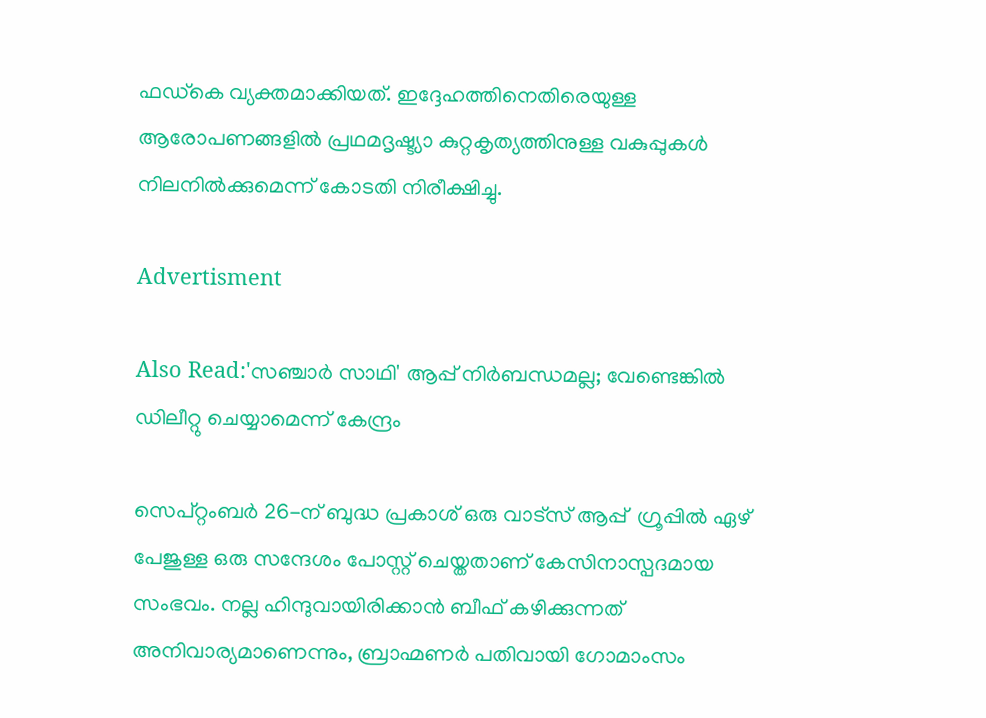ഫഡ്കെ വ്യക്തമാക്കിയത്. ഇദ്ദേഹത്തിനെതിരെയുള്ള ആരോപണങ്ങളിൽ പ്രഥമദൃഷ്ട്യാ കുറ്റകൃത്യത്തിനുള്ള വകുപ്പുകൾ നിലനിൽക്കുമെന്ന് കോടതി നിരീക്ഷിച്ചു.

Advertisment

Also Read:'സഞ്ചാർ സാഥി' ആപ്പ് നിർബന്ധമല്ല; വേണ്ടെങ്കിൽ ഡിലീറ്റു ചെയ്യാമെന്ന് കേന്ദ്രം

സെപ്റ്റംബർ 26-ന് ബുദ്ധ പ്രകാശ് ഒരു വാട്‌സ് ആപ്പ്  ഗ്രൂപ്പിൽ ഏഴ് പേജുള്ള ഒരു സന്ദേശം പോസ്റ്റ് ചെയ്തതാണ് കേസിനാസ്പദമായ സംഭവം. നല്ല ഹിന്ദുവായിരിക്കാൻ ബീഫ് കഴിക്കുന്നത് അനിവാര്യമാണെന്നും, ബ്രാഹ്മണർ പതിവായി ഗോമാംസം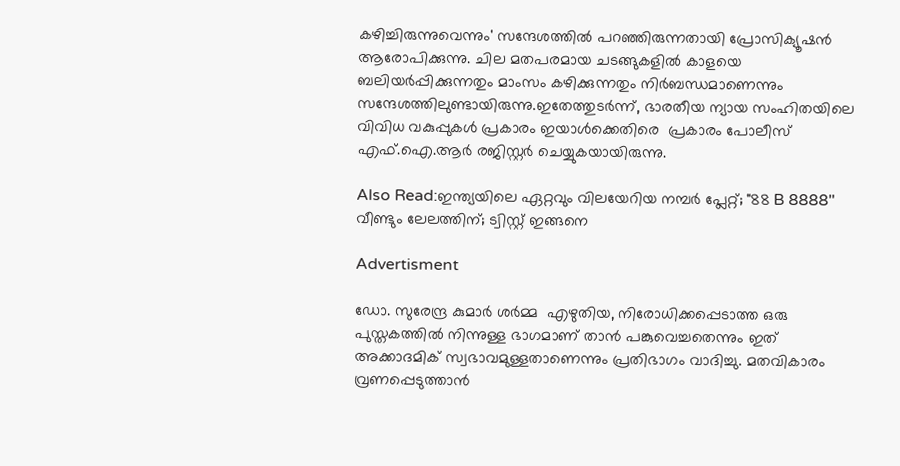കഴിച്ചിരുന്നുവെന്നും' സന്ദേശത്തിൽ പറഞ്ഞിരുന്നതായി പ്രോസിക്യൂഷൻ ആരോപിക്കുന്നു. ചില മതപരമായ ചടങ്ങുകളിൽ കാളയെ ബലിയർപ്പിക്കുന്നതും മാംസം കഴിക്കുന്നതും നിർബന്ധമാണെന്നും സന്ദേശത്തിലുണ്ടായിരുന്നു.ഇതേത്തുടർന്ന്, ഭാരതീയ ന്യായ സംഹിതയിലെ വിവിധ വകുപ്പുകൾ പ്രകാരം ഇയാൾക്കെതിരെ  പ്രകാരം പോലീസ് എഫ്.ഐ.ആർ രജിസ്റ്റർ ചെയ്യുകയായിരുന്നു.

Also Read:ഇന്ത്യയിലെ ഏറ്റവും വിലയേറിയ നമ്പർ പ്ലേറ്റ്; "88 B 8888" വീണ്ടും ലേലത്തിന്; ട്വിസ്റ്റ് ഇങ്ങനെ

Advertisment

ഡോ. സുരേന്ദ്ര കുമാർ ശർമ്മ  എഴുതിയ, നിരോധിക്കപ്പെടാത്ത ഒരു പുസ്തകത്തിൽ നിന്നുള്ള ഭാഗമാണ് താൻ പങ്കുവെച്ചതെന്നും ഇത് അക്കാദമിക് സ്വഭാവമുള്ളതാണെന്നും പ്രതിഭാഗം വാദിച്ചു. മതവികാരം വ്രണപ്പെടുത്താൻ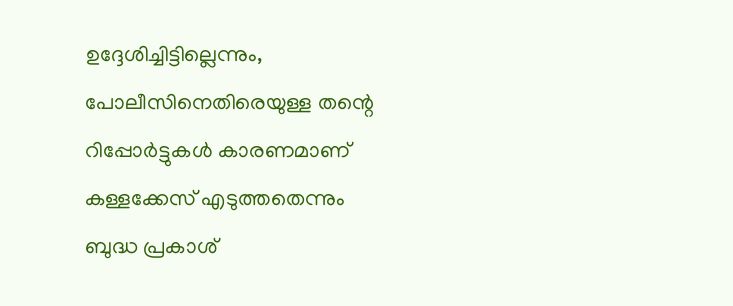ഉദ്ദേശിച്ചിട്ടില്ലെന്നും, പോലീസിനെതിരെയുള്ള തന്റെ റിപ്പോർട്ടുകൾ കാരണമാണ് കള്ളക്കേസ് എടുത്തതെന്നും ബുദ്ധ പ്രകാശ്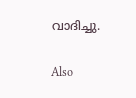വാദിച്ചു.

Also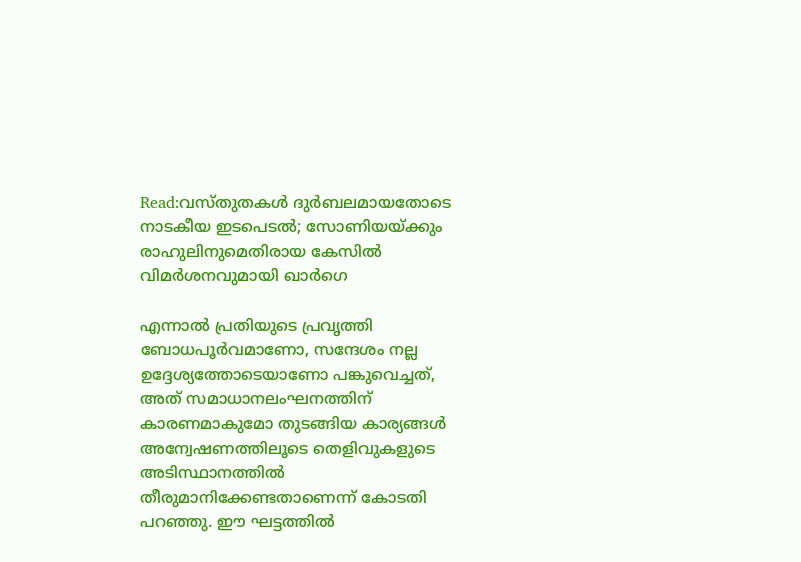Read:വസ്തുതകൾ ദുർബലമായതോടെ നാടകീയ ഇടപെടൽ; സോണിയയ്ക്കും രാഹുലിനുമെതിരായ കേസിൽ വിമർശനവുമായി ഖാർഗെ

എന്നാൽ പ്രതിയുടെ പ്രവൃത്തി ബോധപൂർവമാണോ, സന്ദേശം നല്ല ഉദ്ദേശ്യത്തോടെയാണോ പങ്കുവെച്ചത്, അത് സമാധാനലംഘനത്തിന് കാരണമാകുമോ തുടങ്ങിയ കാര്യങ്ങൾ അന്വേഷണത്തിലൂടെ തെളിവുകളുടെ അടിസ്ഥാനത്തിൽ തീരുമാനിക്കേണ്ടതാണെന്ന് കോടതി പറഞ്ഞു. ഈ ഘട്ടത്തിൽ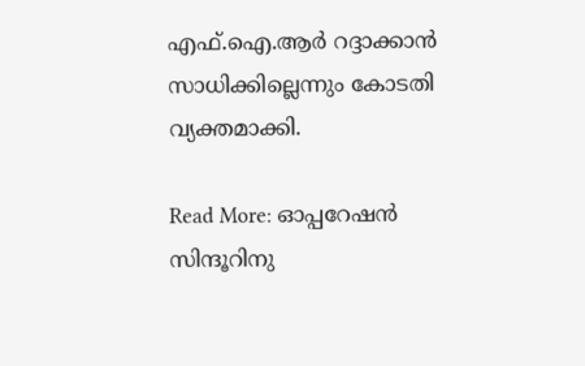എഫ്.ഐ.ആർ റദ്ദാക്കാൻ സാധിക്കില്ലെന്നും കോടതി വ്യക്തമാക്കി.

Read More: ഓപ്പറേഷൻ സിന്ദൂറിനു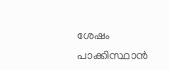ശേഷം പാക്കിസ്ഥാൻ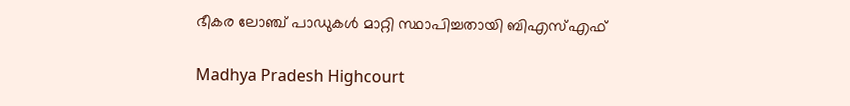ഭീകര ലോഞ്ച് പാഡുകൾ മാറ്റി സ്ഥാപിച്ചതായി ബിഎസ്എഫ്

Madhya Pradesh Highcourt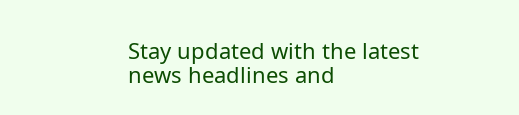Stay updated with the latest news headlines and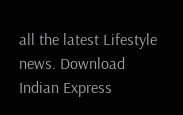all the latest Lifestyle news. Download Indian Express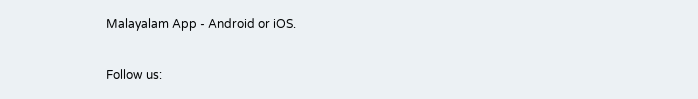Malayalam App - Android or iOS.

Follow us: